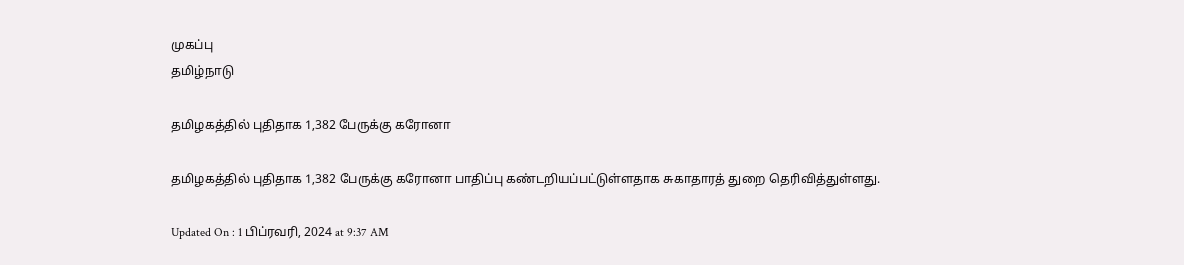முகப்பு
தமிழ்நாடு

தமிழகத்தில் புதிதாக 1,382 பேருக்கு கரோனா

தமிழகத்தில் புதிதாக 1,382 பேருக்கு கரோனா பாதிப்பு கண்டறியப்பட்டுள்ளதாக சுகாதாரத் துறை தெரிவித்துள்ளது.

Updated On : 1 பிப்ரவரி, 2024 at 9:37 AM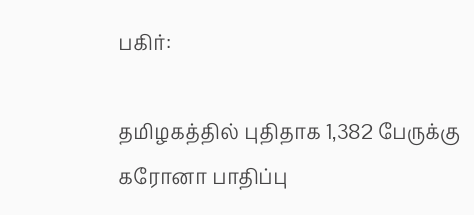பகிர்:

தமிழகத்தில் புதிதாக 1,382 பேருக்கு கரோனா பாதிப்பு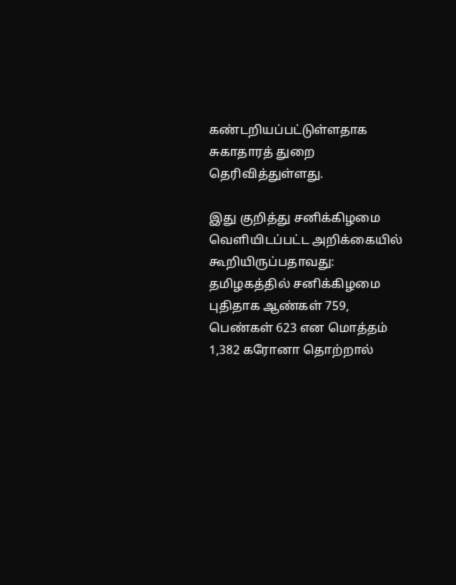கண்டறியப்பட்டுள்ளதாக சுகாதாரத் துறை தெரிவித்துள்ளது.

இது குறித்து சனிக்கிழமை வெளியிடப்பட்ட அறிக்கையில் கூறியிருப்பதாவது: தமிழகத்தில் சனிக்கிழமை புதிதாக ஆண்கள் 759, பெண்கள் 623 என மொத்தம் 1,382 கரோனா தொற்றால்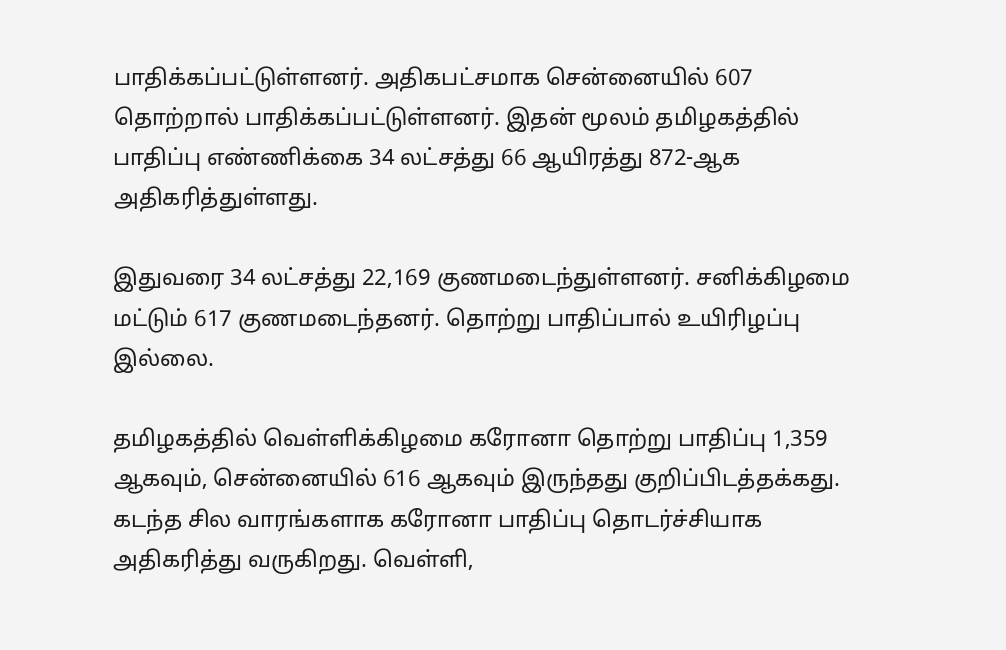பாதிக்கப்பட்டுள்ளனர். அதிகபட்சமாக சென்னையில் 607 தொற்றால் பாதிக்கப்பட்டுள்ளனர். இதன் மூலம் தமிழகத்தில் பாதிப்பு எண்ணிக்கை 34 லட்சத்து 66 ஆயிரத்து 872-ஆக அதிகரித்துள்ளது.

இதுவரை 34 லட்சத்து 22,169 குணமடைந்துள்ளனர். சனிக்கிழமை மட்டும் 617 குணமடைந்தனர். தொற்று பாதிப்பால் உயிரிழப்பு இல்லை.

தமிழகத்தில் வெள்ளிக்கிழமை கரோனா தொற்று பாதிப்பு 1,359 ஆகவும், சென்னையில் 616 ஆகவும் இருந்தது குறிப்பிடத்தக்கது. கடந்த சில வாரங்களாக கரோனா பாதிப்பு தொடர்ச்சியாக அதிகரித்து வருகிறது. வெள்ளி,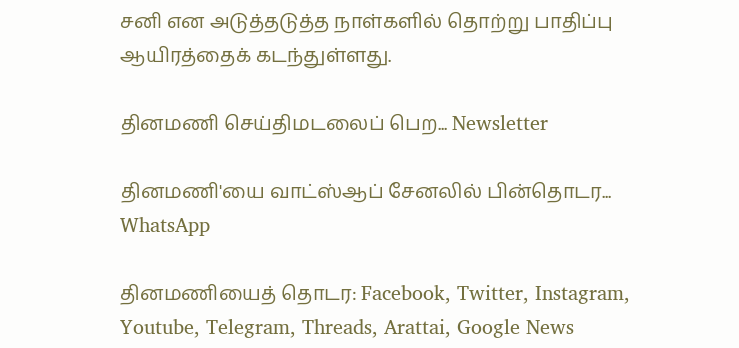சனி என அடுத்தடுத்த நாள்களில் தொற்று பாதிப்பு ஆயிரத்தைக் கடந்துள்ளது.

தினமணி செய்திமடலைப் பெற... Newsletter

தினமணி'யை வாட்ஸ்ஆப் சேனலில் பின்தொடர... WhatsApp

தினமணியைத் தொடர: Facebook, Twitter, Instagram, Youtube, Telegram, Threads, Arattai, Google News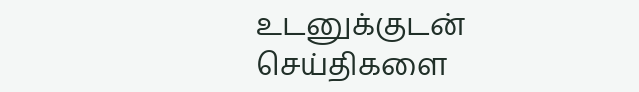உடனுக்குடன் செய்திகளை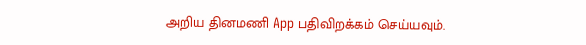அறிய தினமணி App பதிவிறக்கம் செய்யவும்.